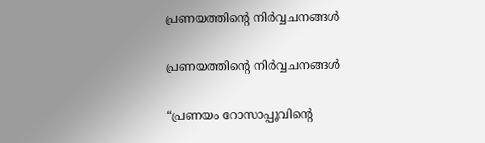പ്രണയത്തിന്റെ നിർവ്വചനങ്ങൾ

പ്രണയത്തിന്റെ നിർവ്വചനങ്ങൾ

“പ്രണയം റോസാപ്പൂവിന്റെ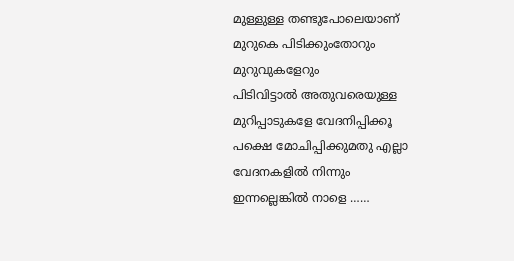മുള്ളുള്ള തണ്ടുപോലെയാണ്
മുറുകെ പിടിക്കുംതോറും മുറുവുകളേറും
പിടിവിട്ടാൽ അതുവരെയുള്ള മുറിപ്പാടുകളേ വേദനിപ്പിക്കൂ
പക്ഷെ മോചിപ്പിക്കുമതു എല്ലാ വേദനകളിൽ നിന്നും
ഇന്നല്ലെങ്കിൽ നാളെ ……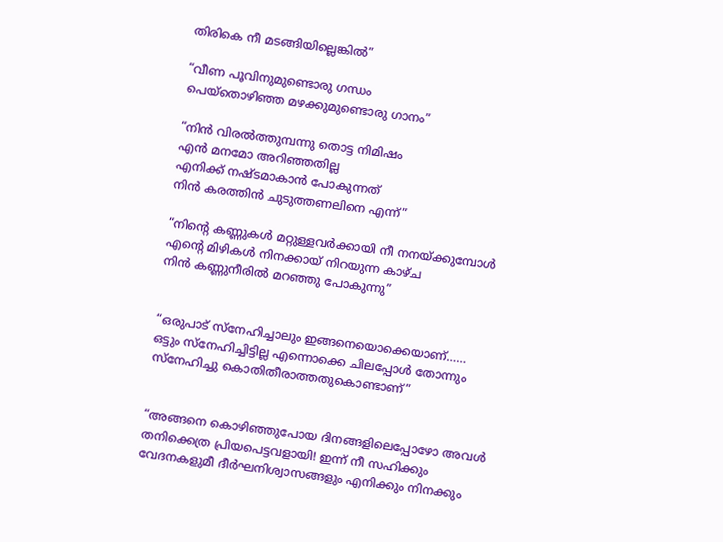തിരികെ നീ മടങ്ങിയില്ലെങ്കിൽ”

“വീണ പൂവിനുമുണ്ടൊരു ഗന്ധം
പെയ്തൊഴിഞ്ഞ മഴക്കുമുണ്ടൊരു ഗാനം”

“നിൻ വിരൽത്തുമ്പന്നു തൊട്ട നിമിഷം
എൻ മനമോ അറിഞ്ഞതില്ല
എനിക്ക് നഷ്ടമാകാൻ പോകുന്നത്
നിൻ കരത്തിന്‍ ചുടുത്തണലിനെ എന്ന്”

“നിന്റെ കണ്ണുകൾ മറ്റുള്ളവർക്കായി നീ നനയ്ക്കുമ്പോൾ
എന്റെ മിഴികൾ നിനക്കായ് നിറയുന്ന കാഴ്ച
നിൻ കണ്ണുനീരിൽ മറഞ്ഞു പോകുന്നു”


“ഒരുപാട് സ്നേഹിച്ചാലും ഇങ്ങനെയൊക്കെയാണ്……
ഒട്ടും സ്നേഹിച്ചിട്ടില്ല എന്നൊക്കെ ചിലപ്പോൾ തോന്നും
സ്നേഹിച്ചു കൊതിതീരാത്തതുകൊണ്ടാണ്”


“അങ്ങനെ കൊഴിഞ്ഞുപോയ ദിനങ്ങളിലെപ്പോഴോ അവൾ തനിക്കെത്ര പ്രിയപെട്ടവളായി! ഇന്ന് നീ സഹിക്കും വേദനകളുമീ ദീർഘനിശ്വാസങ്ങളും എനിക്കും നിനക്കും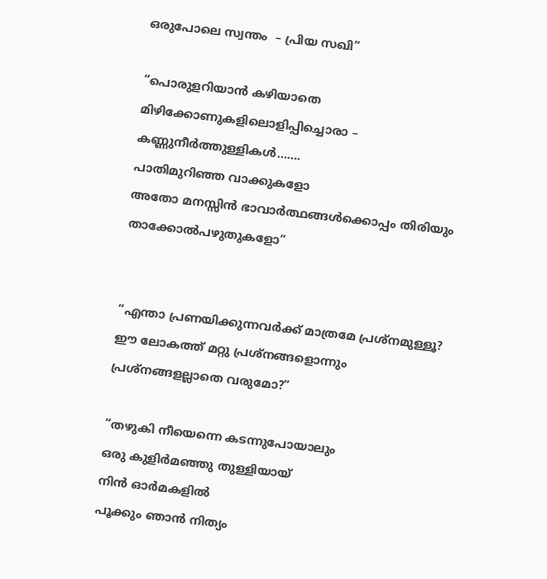ഒരുപോലെ സ്വന്തം  – പ്രിയ സഖി”

“പൊരുളറിയാൻ കഴിയാതെ
മിഴിക്കോണുകളിലൊളിപ്പിച്ചൊരാ –
കണ്ണുനീർത്തുള്ളികൾ…….
പാതിമുറിഞ്ഞ വാക്കുകളോ
അതോ മനസ്സിൻ ഭാവാർത്ഥങ്ങൾക്കൊപ്പം തിരിയും
താക്കോൽപഴുതുകളോ”


“എന്താ പ്രണയിക്കുന്നവർക്ക് മാത്രമേ പ്രശ്നമുള്ളൂ? ഈ ലോകത്ത് മറ്റു പ്രശ്നങ്ങളൊന്നും പ്രശ്നങ്ങളല്ലാതെ വരുമോ?”

“തഴുകി നീയെന്നെ കടന്നുപോയാലും
ഒരു കുളിർമഞ്ഞു തുള്ളിയായ്
നിൻ ഓർമകളിൽ
പൂക്കും ഞാൻ നിത്യം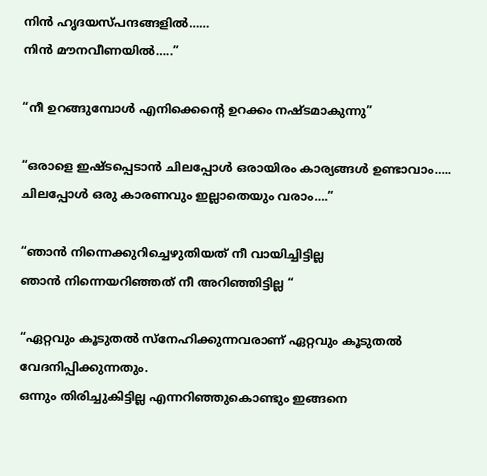നിൻ ഹൃദയസ്പന്ദങ്ങളിൽ……
നിൻ മൗനവീണയിൽ…..”

“നീ ഉറങ്ങുമ്പോൾ എനിക്കെന്റെ ഉറക്കം നഷ്ടമാകുന്നു”

“ഒരാളെ ഇഷ്ടപ്പെടാൻ ചിലപ്പോൾ ഒരായിരം കാര്യങ്ങൾ ഉണ്ടാവാം…..
ചിലപ്പോൾ ഒരു കാരണവും ഇല്ലാതെയും വരാം….”

“ഞാൻ നിന്നെക്കുറിച്ചെഴുതിയത് നീ വായിച്ചിട്ടില്ല
ഞാൻ നിന്നെയറിഞ്ഞത് നീ അറിഞ്ഞിട്ടില്ല “

“ഏറ്റവും കൂടുതൽ സ്നേഹിക്കുന്നവരാണ് ഏറ്റവും കൂടുതൽ വേദനിപ്പിക്കുന്നതും.
ഒന്നും തിരിച്ചുകിട്ടില്ല എന്നറിഞ്ഞുകൊണ്ടും ഇങ്ങനെ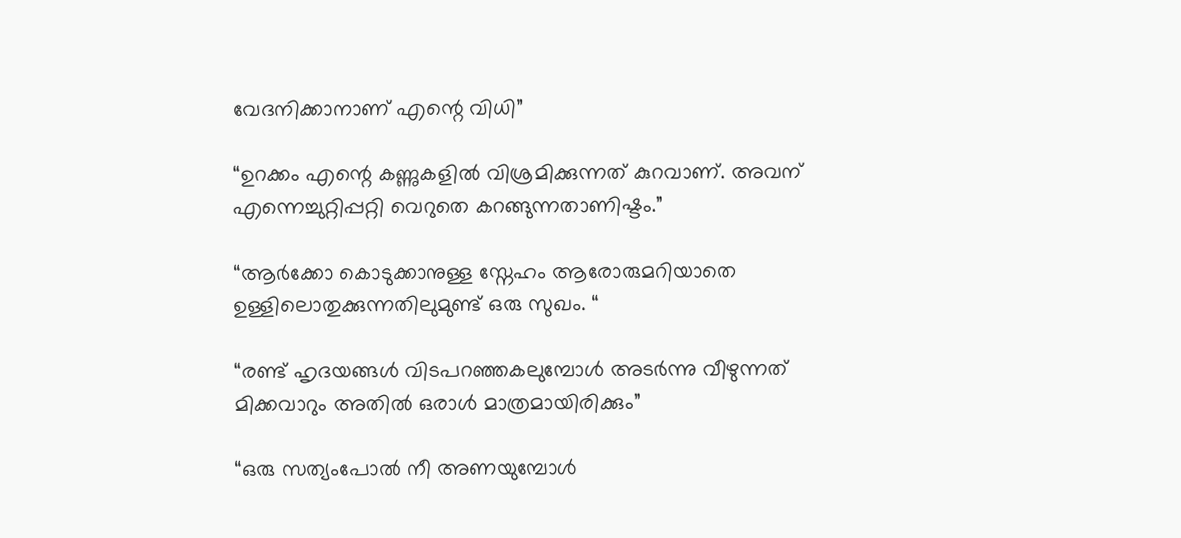വേദനിക്കാനാണ് എന്റെ വിധി”

“ഉറക്കം എന്റെ കണ്ണുകളിൽ വിശ്രമിക്കുന്നത് കുറവാണ്. അവന് എന്നെച്ചുറ്റിപ്പറ്റി വെറുതെ കറങ്ങുന്നതാണിഷ്ടം.”

“ആർക്കോ കൊടുക്കാനുള്ള സ്നേഹം ആരോരുമറിയാതെ ഉള്ളിലൊതുക്കുന്നതിലുമുണ്ട് ഒരു സുഖം. “

“രണ്ട് ഹൃദയങ്ങൾ വിടപറഞ്ഞകലുമ്പോൾ അടർന്നു വീഴുന്നത് മിക്കവാറും അതിൽ ഒരാൾ മാത്രമായിരിക്കും”

“ഒരു സത്യംപോൽ നീ അണയുമ്പോൾ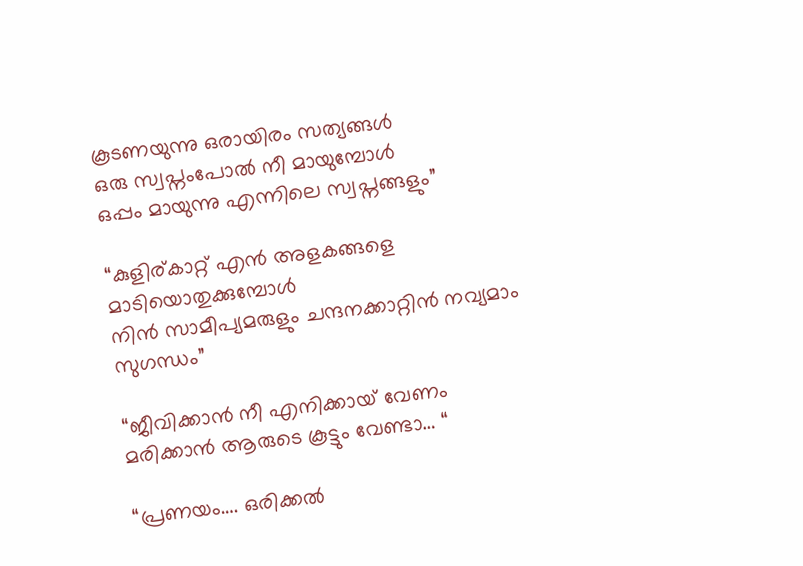കൂടണയുന്നു ഒരായിരം സത്യങ്ങൾ
ഒരു സ്വപ്നംപോൽ നീ മായുമ്പോൾ
ഒപ്പം മായുന്നു എന്നിലെ സ്വപ്നങ്ങളും”

“കുളിര്കാറ്റ് എൻ അളകങ്ങളെ മാടിയൊതുക്കുമ്പോൾ
നിൻ സാമീപ്യമരുളും ചന്ദനക്കാറ്റിൻ നവ്യമാം സുഗന്ധം”

“ജീവിക്കാൻ നീ എനിക്കായ് വേണം
മരിക്കാൻ ആരുടെ കൂട്ടും വേണ്ടാ… “

“പ്രണയം…. ഒരിക്കൽ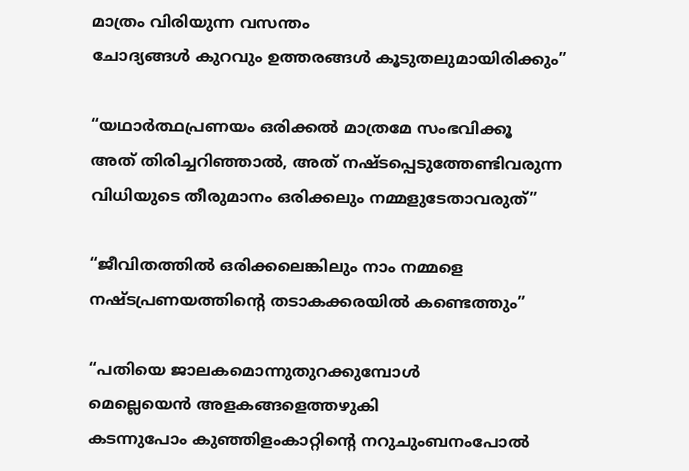മാത്രം വിരിയുന്ന വസന്തം
ചോദ്യങ്ങൾ കുറവും ഉത്തരങ്ങൾ കൂടുതലുമായിരിക്കും”

“യഥാർത്ഥപ്രണയം ഒരിക്കൽ മാത്രമേ സംഭവിക്കൂ
അത് തിരിച്ചറിഞ്ഞാൽ, അത് നഷ്ടപ്പെടുത്തേണ്ടിവരുന്ന
വിധിയുടെ തീരുമാനം ഒരിക്കലും നമ്മളുടേതാവരുത്”

“ജീവിതത്തിൽ ഒരിക്കലെങ്കിലും നാം നമ്മളെ
നഷ്ടപ്രണയത്തിന്റെ തടാകക്കരയിൽ കണ്ടെത്തും”

“പതിയെ ജാലകമൊന്നുതുറക്കുമ്പോൾ
മെല്ലെയെൻ അളകങ്ങളെത്തഴുകി
കടന്നുപോം കുഞ്ഞിളംകാറ്റിന്റെ നറുചുംബനംപോൽ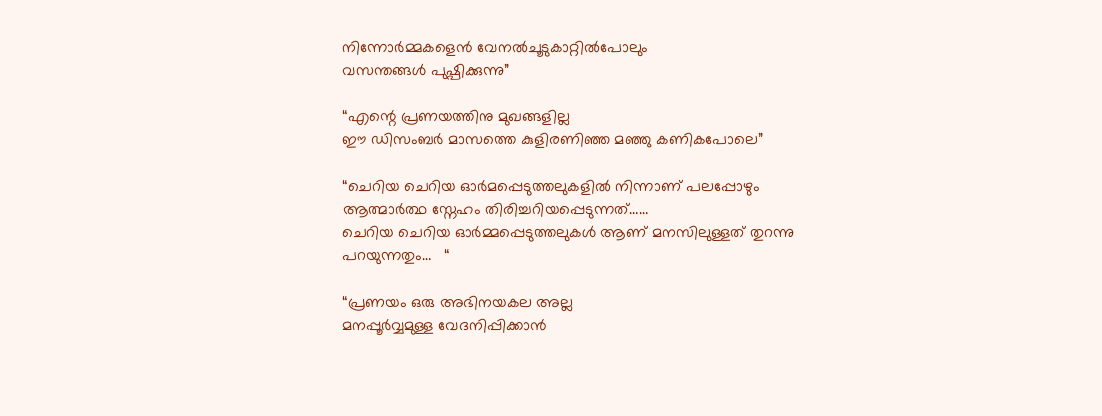നിന്നോർമ്മകളെൻ വേനൽചൂടുകാറ്റിൽപോലും
വസന്തങ്ങൾ പുഷ്പിക്കുന്നു”

“എന്റെ പ്രണയത്തിനു മുഖങ്ങളില്ല
ഈ ഡിസംബർ മാസത്തെ കുളിരണിഞ്ഞ മഞ്ഞു കണികപോലെ”

“ചെറിയ ചെറിയ ഓർമപ്പെടുത്തലുകളിൽ നിന്നാണ് പലപ്പോഴും ആത്മാർത്ഥ സ്നേഹം തിരിച്ചറിയപ്പെടുന്നത്……
ചെറിയ ചെറിയ ഓർമ്മപ്പെടുത്തലുകൾ ആണ് മനസിലുള്ളത് തുറന്നു പറയുന്നതും…   “

“പ്രണയം ഒരു അഭിനയകല അല്ല
മനപ്പൂർവ്വമുള്ള വേദനിപ്പിക്കാൻ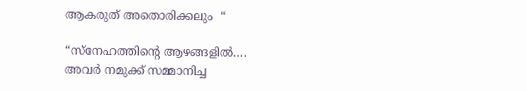ആകരുത് അതൊരിക്കലും  “

“സ്നേഹത്തിന്റെ ആഴങ്ങളിൽ….
അവർ നമുക്ക് സമ്മാനിച്ച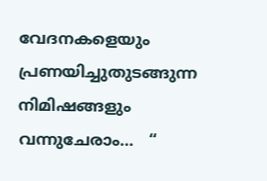വേദനകളെയും
പ്രണയിച്ചുതുടങ്ങുന്ന നിമിഷങ്ങളും വന്നുചേരാം…   “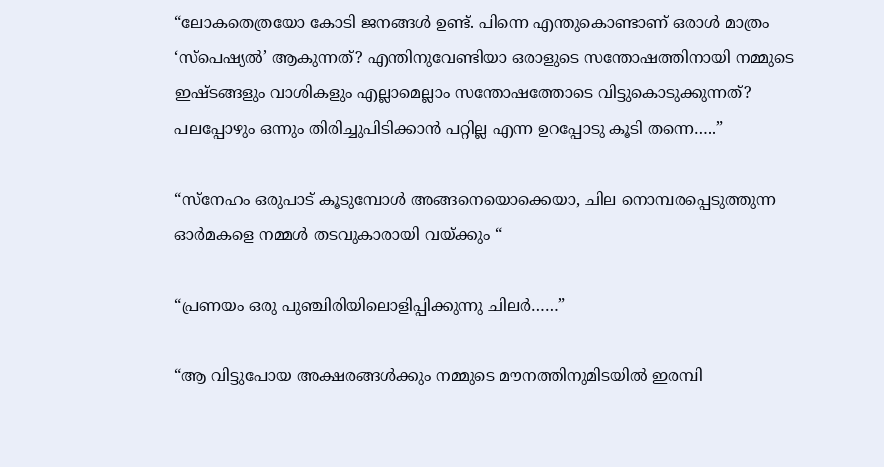“ലോകതെത്രയോ കോടി ജനങ്ങൾ ഉണ്ട്. പിന്നെ എന്തുകൊണ്ടാണ് ഒരാൾ മാത്രം ‘സ്പെഷ്യൽ’ ആകുന്നത്? എന്തിനുവേണ്ടിയാ ഒരാളുടെ സന്തോഷത്തിനായി നമ്മുടെ ഇഷ്ടങ്ങളും വാശികളും എല്ലാമെല്ലാം സന്തോഷത്തോടെ വിട്ടുകൊടുക്കുന്നത്? പലപ്പോഴും ഒന്നും തിരിച്ചുപിടിക്കാൻ പറ്റില്ല എന്ന ഉറപ്പോടു കൂടി തന്നെ…..”

“സ്നേഹം ഒരുപാട് കൂടുമ്പോൾ അങ്ങനെയൊക്കെയാ, ചില നൊമ്പരപ്പെടുത്തുന്ന ഓർമകളെ നമ്മൾ തടവുകാരായി വയ്ക്കും “

“പ്രണയം ഒരു പുഞ്ചിരിയിലൊളിപ്പിക്കുന്നു ചിലർ……”

“ആ വിട്ടുപോയ അക്ഷരങ്ങൾക്കും നമ്മുടെ മൗനത്തിനുമിടയിൽ ഇരമ്പി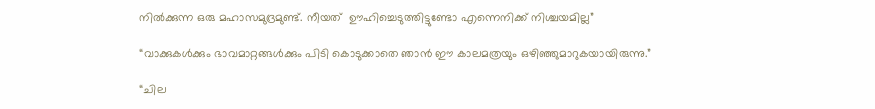നിൽക്കുന്ന ഒരു മഹാസമുദ്രമുണ്ട്. നീയത്  ഊഹിച്ചെടുത്തിട്ടുണ്ടോ എന്നെനിക്ക് നിശ്ചയമില്ല”

“വാക്കുകൾക്കും ഭാവമാറ്റങ്ങൾക്കും പിടി കൊടുക്കാതെ ഞാൻ ഈ കാലമത്രയും ഒഴിഞ്ഞുമാറുകയായിരുന്നു.”

“ചില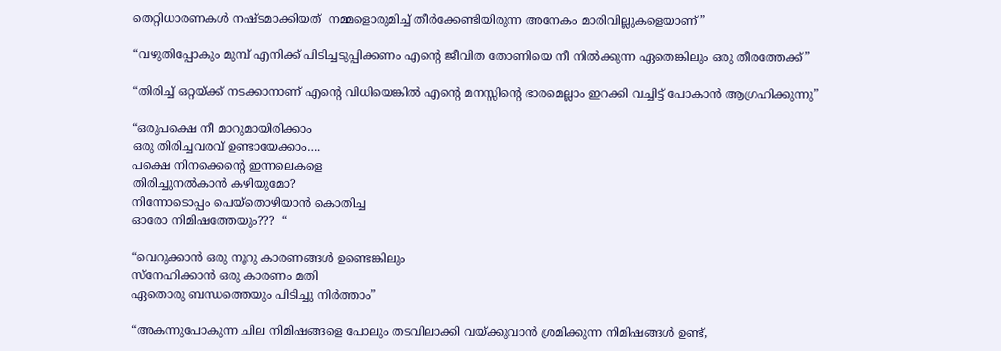തെറ്റിധാരണകൾ നഷ്ടമാക്കിയത്  നമ്മളൊരുമിച്ച്‌ തീർക്കേണ്ടിയിരുന്ന അനേകം മാരിവില്ലുകളെയാണ്”

“വഴുതിപ്പോകും മുമ്പ് എനിക്ക് പിടിച്ചടുപ്പിക്കണം എന്റെ ജീവിത തോണിയെ നീ നിൽക്കുന്ന ഏതെങ്കിലും ഒരു തീരത്തേക്ക്”

“തിരിച്ച് ഒറ്റയ്ക്ക് നടക്കാനാണ് എന്റെ വിധിയെങ്കിൽ എന്റെ മനസ്സിന്റെ ഭാരമെല്ലാം ഇറക്കി വച്ചിട്ട് പോകാൻ ആഗ്രഹിക്കുന്നു”

“ഒരുപക്ഷെ നീ മാറുമായിരിക്കാം
ഒരു തിരിച്ചവരവ് ഉണ്ടായേക്കാം….
പക്ഷെ നിനക്കെന്റെ ഇന്നലെകളെ
തിരിച്ചുനൽകാൻ കഴിയുമോ?
നിന്നോടൊപ്പം പെയ്തൊഴിയാൻ കൊതിച്ച
ഓരോ നിമിഷത്തേയും???  “

“വെറുക്കാൻ ഒരു നൂറു കാരണങ്ങൾ ഉണ്ടെങ്കിലും
സ്നേഹിക്കാൻ ഒരു കാരണം മതി
ഏതൊരു ബന്ധത്തെയും പിടിച്ചു നിർത്താം”

“അകന്നുപോകുന്ന ചില നിമിഷങ്ങളെ പോലും തടവിലാക്കി വയ്ക്കുവാൻ ശ്രമിക്കുന്ന നിമിഷങ്ങൾ ഉണ്ട്,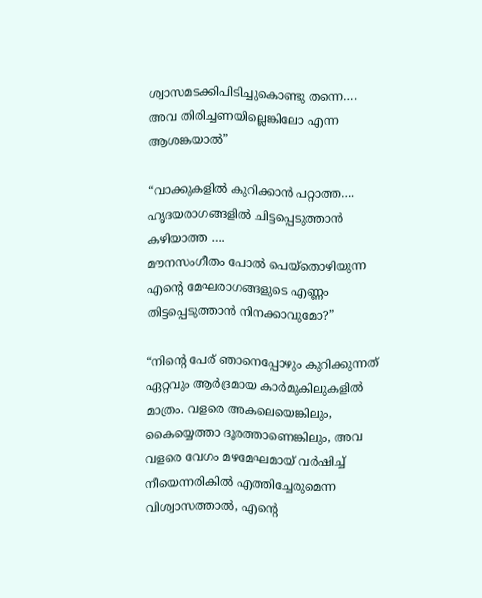ശ്വാസമടക്കിപിടിച്ചുകൊണ്ടു തന്നെ….
അവ തിരിച്ചണയില്ലെങ്കിലോ എന്ന ആശങ്കയാൽ”

“വാക്കുകളിൽ കുറിക്കാൻ പറ്റാത്ത….
ഹൃദയരാഗങ്ങളിൽ ചിട്ടപ്പെടുത്താൻ കഴിയാത്ത ….
മൗനസംഗീതം പോൽ പെയ്തൊഴിയുന്ന
എന്റെ മേഘരാഗങ്ങളുടെ എണ്ണം തിട്ടപ്പെടുത്താൻ നിനക്കാവുമോ?”

“നിന്റെ പേര് ഞാനെപ്പോഴും കുറിക്കുന്നത് ഏറ്റവും ആർദ്രമായ കാർമുകിലുകളിൽ മാത്രം. വളരെ അകലെയെങ്കിലും, കൈയ്യെത്താ ദൂരത്താണെങ്കിലും, അവ വളരെ വേഗം മഴമേഘമായ് വർഷിച്ച് നീയെന്നരികിൽ എത്തിച്ചേരുമെന്ന വിശ്വാസത്താൽ, എന്റെ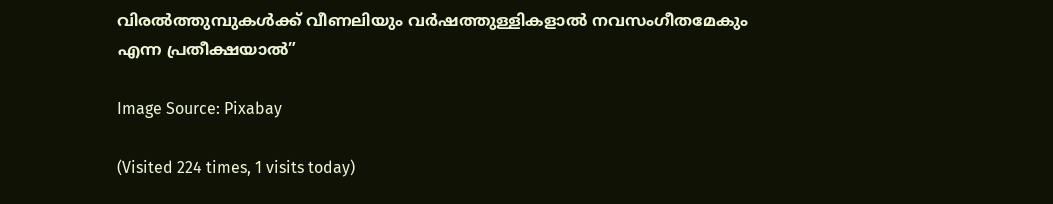വിരൽത്തുമ്പുകൾക്ക് വീണലിയും വർഷത്തുള്ളികളാൽ നവസംഗീതമേകും എന്ന പ്രതീക്ഷയാൽ”

Image Source: Pixabay

(Visited 224 times, 1 visits today)